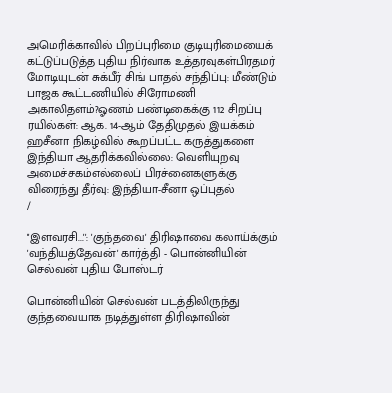அமெரிக்காவில் பிறப்புரிமை குடியுரிமையைக் கட்டுப்படுத்த புதிய நிர்வாக உத்தரவுகள்பிரதமர் மோடியுடன் சுக்பீர் சிங் பாதல் சந்திப்பு: மீண்டும் பாஜக கூட்டணியில் சிரோமணி அகாலிதளம்?ஓணம் பண்டிகைக்கு 112 சிறப்பு ரயில்கள்: ஆக. 14-ஆம் தேதிமுதல் இயக்கம் ஹசீனா நிகழ்வில் கூறப்பட்ட கருத்துகளை இந்தியா ஆதரிக்கவில்லை: வெளியுறவு அமைச்சகம்எல்லைப் பிரச்னைகளுக்கு விரைந்து தீர்வு: இந்தியா-சீனா ஒப்புதல்
/

''இளவரசி...'': 'குந்தவை' திரிஷாவை கலாய்க்கும் 'வந்தியத்தேவன்' கார்த்தி - பொன்னியின் செல்வன் புதிய போஸ்டர்

பொன்னியின் செல்வன் படத்திலிருந்து குந்தவையாக நடித்துள்ள திரிஷாவின்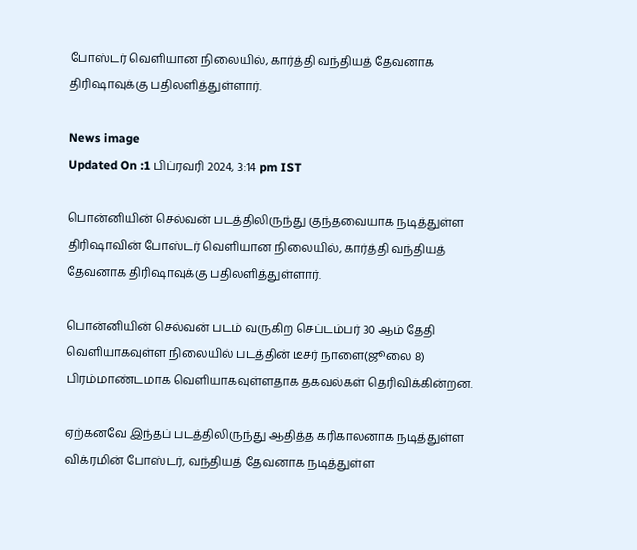போஸ்டர் வெளியான நிலையில், கார்த்தி வந்தியத் தேவனாக திரிஷாவுக்கு பதிலளித்துள்ளார்.

News image
Updated On :1 பிப்ரவரி 2024, 3:14 pm IST

பொன்னியின் செல்வன் படத்திலிருந்து குந்தவையாக நடித்துள்ள திரிஷாவின் போஸ்டர் வெளியான நிலையில், கார்த்தி வந்தியத் தேவனாக திரிஷாவுக்கு பதிலளித்துள்ளார்.

பொன்னியின் செல்வன் படம் வருகிற செப்டம்பர் 30 ஆம் தேதி வெளியாகவுள்ள நிலையில் படத்தின் டீசர் நாளை(ஜூலை 8) பிரம்மாண்டமாக வெளியாகவுள்ளதாக தகவல்கள் தெரிவிக்கின்றன.

ஏற்கனவே இந்தப் படத்திலிருந்து ஆதித்த கரிகாலனாக நடித்துள்ள விக்ரமின் போஸ்டர், வந்தியத் தேவனாக நடித்துள்ள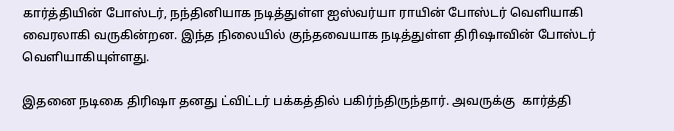கார்த்தியின் போஸ்டர், நந்தினியாக நடித்துள்ள ஐஸ்வர்யா ராயின் போஸ்டர் வெளியாகி வைரலாகி வருகின்றன. இந்த நிலையில் குந்தவையாக நடித்துள்ள திரிஷாவின் போஸ்டர் வெளியாகியுள்ளது.

இதனை நடிகை திரிஷா தனது ட்விட்டர் பக்கத்தில் பகிர்ந்திருந்தார். அவருக்கு  கார்த்தி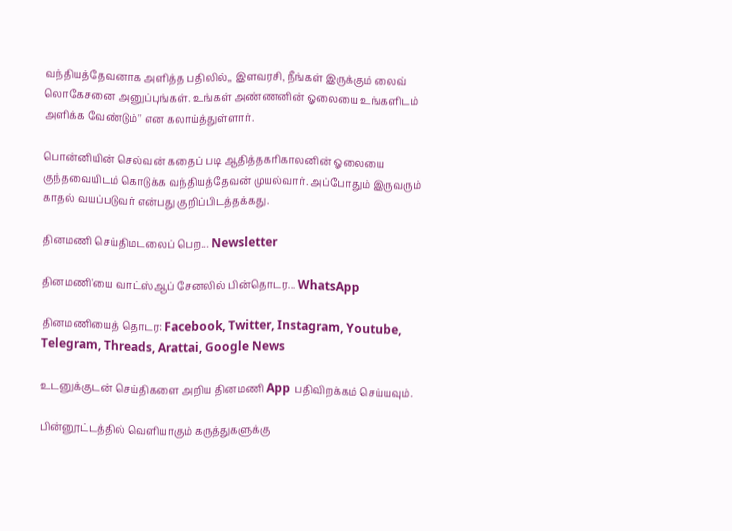வந்தியத்தேவனாக அளித்த பதிலில்,, இளவரசி, நீங்கள் இருக்கும் லைவ் லொகேசனை அனுப்புங்கள். உங்கள் அண்ணனின் ஓலையை உங்களிடம் அளிக்க வேண்டும்'' என கலாய்த்துள்ளார்.

பொன்னியின் செல்வன் கதைப் படி ஆதித்தகரிகாலனின் ஓலையை குந்தவையிடம் கொடுக்க வந்தியத்தேவன் முயல்வார். அப்போதும் இருவரும் காதல் வயப்படுவர் என்பது குறிப்பிடத்தக்கது.

தினமணி செய்திமடலைப் பெற... Newsletter

தினமணி'யை வாட்ஸ்ஆப் சேனலில் பின்தொடர... WhatsApp

தினமணியைத் தொடர: Facebook, Twitter, Instagram, Youtube, Telegram, Threads, Arattai, Google News

உடனுக்குடன் செய்திகளை அறிய தினமணி App பதிவிறக்கம் செய்யவும்.

பின்னூட்டத்தில் வெளியாகும் கருத்துகளுக்கு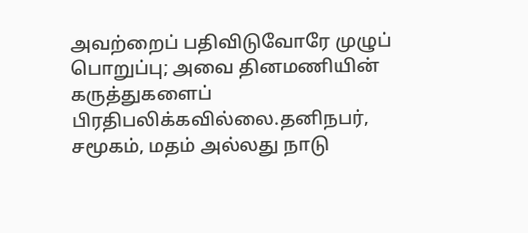அவற்றைப் பதிவிடுவோரே முழுப் பொறுப்பு; அவை தினமணியின் கருத்துகளைப் பிரதிபலிக்கவில்லை.தனிநபர், சமூகம், மதம் அல்லது நாடு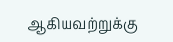ஆகியவற்றுக்கு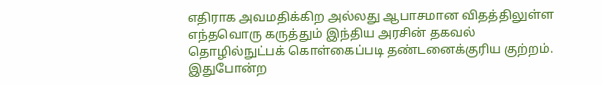எதிராக அவமதிக்கிற அல்லது ஆபாசமான விதத்திலுள்ள எந்தவொரு கருத்தும் இந்திய அரசின் தகவல் தொழில்நுட்பக் கொள்கைப்படி தண்டனைக்குரிய குற்றம். இதுபோன்ற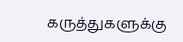கருத்துகளுக்கு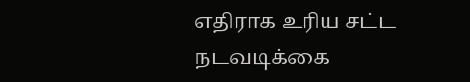எதிராக உரிய சட்ட நடவடிக்கை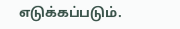எடுக்கப்படும்.